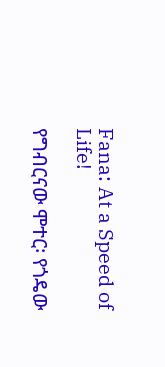Fana: At a Speed of Life!

የግብርናው ሞተር፡ የጎዴው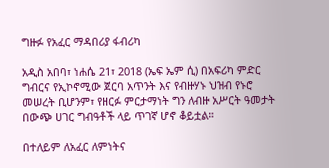ግዙፉ የአፈር ማዳበሪያ ፋብሪካ

አዲስ አበባ፣ ነሐሴ 21፣ 2018 (ኤፍ ኤም ሲ) በአፍሪካ ምድር ግብርና የኢኮኖሚው ጀርባ አጥንት እና የብዙሃኑ ህዝብ የኑሮ መሠረት ቢሆንም፣ የዘርፉ ምርታማነት ግን ለብዙ አሥርት ዓመታት በውጭ ሀገር ግብዓቶች ላይ ጥገኛ ሆኖ ቆይቷል።

በተለይም ለአፈር ለምነትና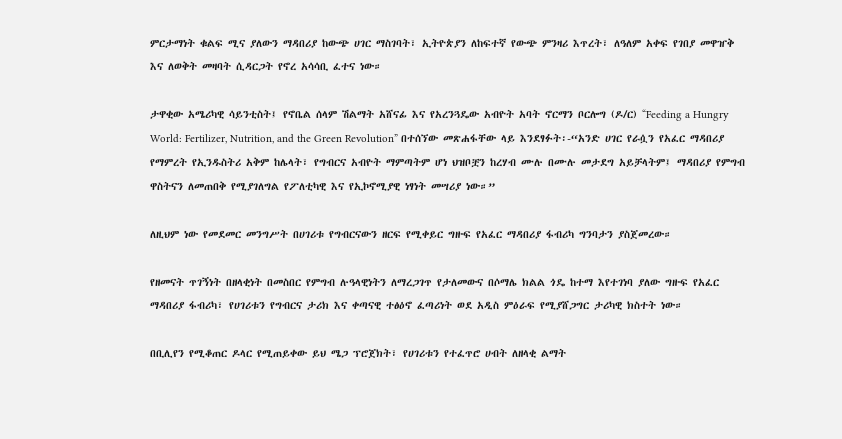ምርታማነት ቁልፍ ሚና ያለውን ማዳበሪያ ከውጭ ሀገር ማስገባት፣ ኢትዮጵያን ለከፍተኛ የውጭ ምንዛሪ እጥረት፣ ለዓለም አቀፍ የገበያ መዋዠቅ እና ለወቅት መዛባት ሲዳርጋት የኖረ አሳሳቢ ፈተና ነው።

ታዋቂው አሜሪካዊ ሳይንቲስት፤ የኖቤል ሰላም ሽልማት አሸናፊ እና የአረንጓዴው አብዮት አባት ኖርማን ቦርሎግ (ዶ/ር) “Feeding a Hungry World: Fertilizer, Nutrition, and the Green Revolution” በተሰኘው መጽሐፋቸው ላይ እንደፃፉት፡-“አንድ ሀገር የራሷን የአፈር ማዳበሪያ የማምረት የኢንዱስትሪ አቅም ከሌላት፣ የግብርና አብዮት ማምጣትም ሆነ ህዝቦቿን ከረሃብ ሙሉ በሙሉ መታደግ አይቻላትም፤ ማዳበሪያ የምግብ ዋስትናን ለመጠበቅ የሚያገለግል የፖለቲካዊ እና የኢኮኖሚያዊ ነፃነት መሣሪያ ነው።”

ለዚህም ነው የመደመር መንግሥት በሀገሪቱ የግብርናውን ዘርፍ የሚቀይር ግዙፍ የአፈር ማዳበሪያ ፋብሪካ ግንባታን ያስጀመረው።

የዘመናት ጥገኝነት በዘላቂነት በመስበር የምግብ ሉዓላዊነትን ለማረጋገጥ የታለመውና በሶማሌ ክልል ጎዴ ከተማ እየተገነባ ያለው ግዙፍ የአፈር ማዳበሪያ ፋብሪካ፣ የሀገሪቱን የግብርና ታሪክ እና ቀጣናዊ ተፅዕኖ ፈጣሪነት ወደ አዲስ ምዕራፍ የሚያሸጋግር ታሪካዊ ክስተት ነው።

በቢሊየን የሚቆጠር ዶላር የሚጠይቀው ይህ ሜጋ ፕሮጀክት፣ የሀገሪቱን የተፈጥሮ ሀብት ለዘላቂ ልማት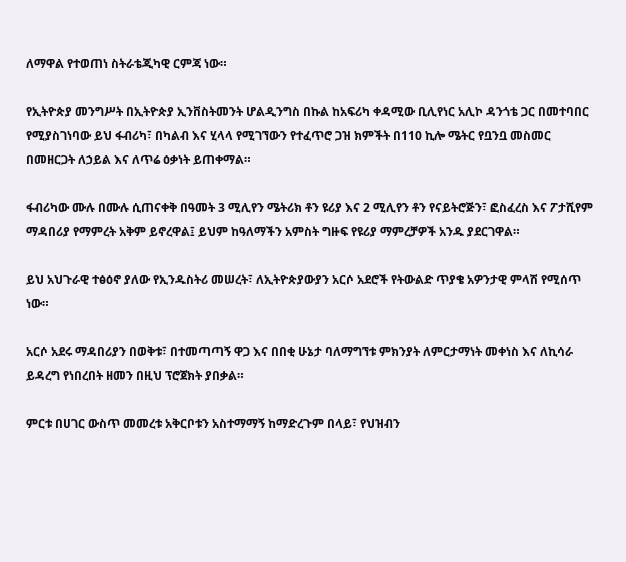ለማዋል የተወጠነ ስትራቴጂካዊ ርምጃ ነው።

የኢትዮጵያ መንግሥት በኢትዮጵያ ኢንቨስትመንት ሆልዲንግስ በኩል ከአፍሪካ ቀዳሚው ቢሊየነር አሊኮ ዳንጎቴ ጋር በመተባበር የሚያስገነባው ይህ ፋብሪካ፣ በካልብ እና ሂላላ የሚገኘውን የተፈጥሮ ጋዝ ክምችት በ110 ኪሎ ሜትር የቧንቧ መስመር በመዘርጋት ለኃይል እና ለጥሬ ዕቃነት ይጠቀማል።

ፋብሪካው ሙሉ በሙሉ ሲጠናቀቅ በዓመት 3 ሚሊየን ሜትሪክ ቶን ዩሪያ እና 2 ሚሊየን ቶን የናይትሮጅን፣ ፎስፈረስ እና ፖታሺየም ማዳበሪያ የማምረት አቅም ይኖረዋል፤ ይህም ከዓለማችን አምስት ግዙፍ የዩሪያ ማምረቻዎች አንዱ ያደርገዋል።

ይህ አህጉራዊ ተፅዕኖ ያለው የኢንዱስትሪ መሠረት፣ ለኢትዮጵያውያን አርሶ አደሮች የትውልድ ጥያቄ አዎንታዊ ምላሽ የሚሰጥ ነው።

አርሶ አደሩ ማዳበሪያን በወቅቱ፣ በተመጣጣኝ ዋጋ እና በበቂ ሁኔታ ባለማግኘቱ ምክንያት ለምርታማነት መቀነስ እና ለኪሳራ ይዳረግ የነበረበት ዘመን በዚህ ፕሮጀክት ያበቃል።

ምርቱ በሀገር ውስጥ መመረቱ አቅርቦቱን አስተማማኝ ከማድረጉም በላይ፣ የህዝብን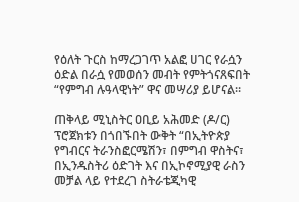የዕለት ጉርስ ከማረጋገጥ አልፎ ሀገር የራሷን ዕድል በራሷ የመወሰን መብት የምትጎናጸፍበት “የምግብ ሉዓላዊነት” ዋና መሣሪያ ይሆናል።

ጠቅላይ ሚኒስትር ዐቢይ አሕመድ (ዶ/ር) ፕሮጀክቱን በጎበኙበት ውቅት “በኢትዮጵያ የግብርና ትራንስፎርሜሽን፣ በምግብ ዋስትና፣ በኢንዱስትሪ ዕድገት እና በኢኮኖሚያዊ ራስን መቻል ላይ የተደረገ ስትራቴጂካዊ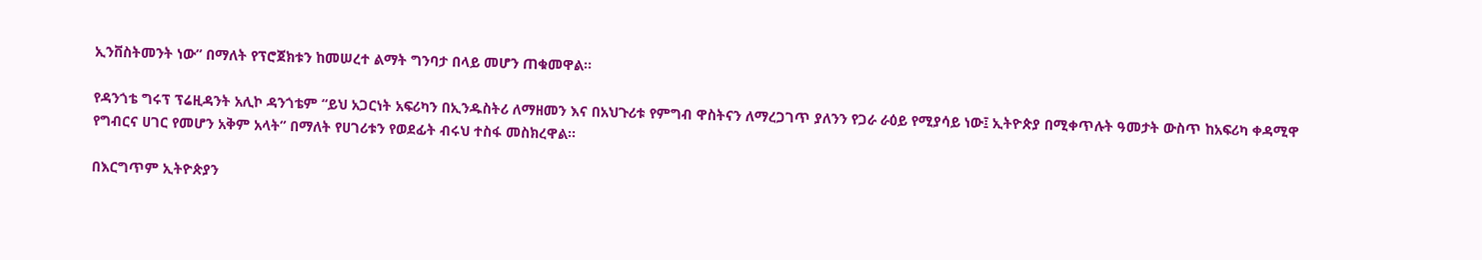ኢንቨስትመንት ነው” በማለት የፕሮጀክቱን ከመሠረተ ልማት ግንባታ በላይ መሆን ጠቁመዋል።

የዳንጎቴ ግሩፕ ፕሬዚዳንት አሊኮ ዳንጎቴም “ይህ አጋርነት አፍሪካን በኢንዱስትሪ ለማዘመን እና በአህጉሪቱ የምግብ ዋስትናን ለማረጋገጥ ያለንን የጋራ ራዕይ የሚያሳይ ነው፤ ኢትዮጵያ በሚቀጥሉት ዓመታት ውስጥ ከአፍሪካ ቀዳሚዋ የግብርና ሀገር የመሆን አቅም አላት” በማለት የሀገሪቱን የወደፊት ብሩህ ተስፋ መስክረዋል።

በእርግጥም ኢትዮጵያን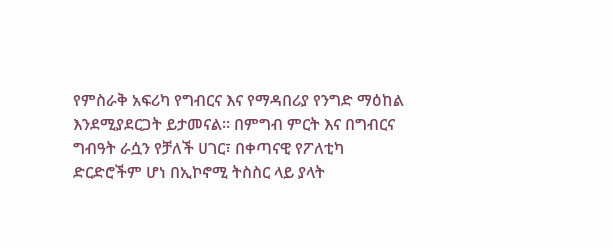የምስራቅ አፍሪካ የግብርና እና የማዳበሪያ የንግድ ማዕከል እንደሚያደርጋት ይታመናል። በምግብ ምርት እና በግብርና ግብዓት ራሷን የቻለች ሀገር፣ በቀጣናዊ የፖለቲካ ድርድሮችም ሆነ በኢኮኖሚ ትስስር ላይ ያላት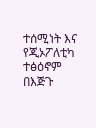ተሰሚነት እና የጂኦፖለቲካ ተፅዕኖም በእጅጉ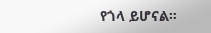የጎላ ይሆናል።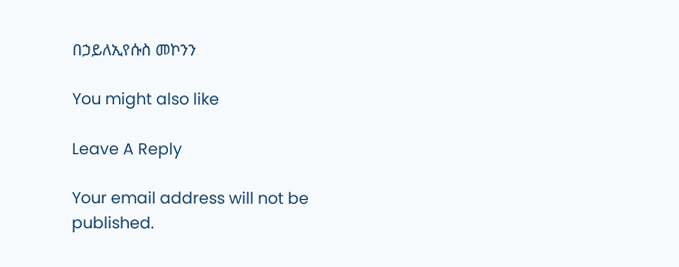በኃይለኢየሱስ መኮንን

You might also like

Leave A Reply

Your email address will not be published.